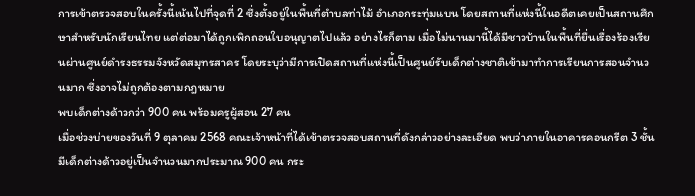การเข้าตรวจสอบในครั้งนี้เน้นไปที่จุดที่ 2 ซึ่งตั้งอยู่ในพื้นที่ตำบลท่าไม้ อำเภอกระทุ่มแบน โดยสถานที่แห่งนี้ในอดีตเคยเป็นสถานศึกษาสำหรับนักเรียนไทย แต่ต่อมาได้ถูกเพิกถอนใบอนุญาตไปแล้ว อย่างไรก็ตาม เมื่อไม่นานมานี้ได้มีชาวบ้านในพื้นที่ยื่นเรื่องร้องเรียนผ่านศูนย์ดำรงธรรมจังหวัดสมุทรสาคร โดยระบุว่ามีการเปิดสถานที่แห่งนี้เป็นศูนย์รับเด็กต่างชาติเข้ามาทำการเรียนการสอนจำนวนมาก ซึ่งอาจไม่ถูกต้องตามกฎหมาย
พบเด็กต่างด้าวกว่า 900 คน พร้อมครูผู้สอน 27 คน
เมื่อช่วงบ่ายของวันที่ 9 ตุลาคม 2568 คณะเจ้าหน้าที่ได้เข้าตรวจสอบสถานที่ดังกล่าวอย่างละเอียด พบว่าภายในอาคารคอนกรีต 3 ชั้น มีเด็กต่างด้าวอยู่เป็นจำนวนมากประมาณ 900 คน กระ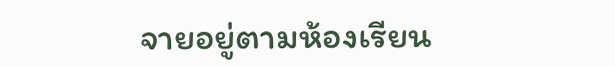จายอยู่ตามห้องเรียน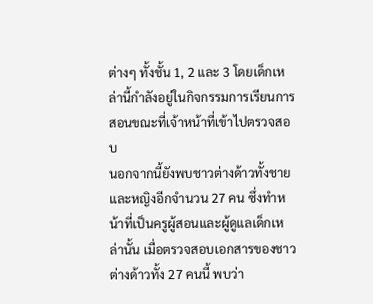ต่างๆ ทั้งชั้น 1, 2 และ 3 โดยเด็กเหล่านี้กำลังอยู่ในกิจกรรมการเรียนการสอนขณะที่เจ้าหน้าที่เข้าไปตรวจสอบ
นอกจากนี้ยังพบชาวต่างด้าวทั้งชายและหญิงอีกจำนวน 27 คน ซึ่งทำหน้าที่เป็นครูผู้สอนและผู้ดูแลเด็กเหล่านั้น เมื่อตรวจสอบเอกสารของชาวต่างด้าวทั้ง 27 คนนี้ พบว่า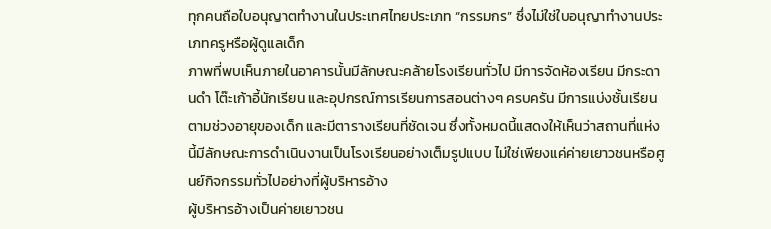ทุกคนถือใบอนุญาตทำงานในประเทศไทยประเภท “กรรมกร” ซึ่งไม่ใช่ใบอนุญาทำงานประเภทครูหรือผู้ดูแลเด็ก
ภาพที่พบเห็นภายในอาคารนั้นมีลักษณะคล้ายโรงเรียนทั่วไป มีการจัดห้องเรียน มีกระดานดำ โต๊ะเก้าอี้นักเรียน และอุปกรณ์การเรียนการสอนต่างๆ ครบครัน มีการแบ่งชั้นเรียนตามช่วงอายุของเด็ก และมีตารางเรียนที่ชัดเจน ซึ่งทั้งหมดนี้แสดงให้เห็นว่าสถานที่แห่งนี้มีลักษณะการดำเนินงานเป็นโรงเรียนอย่างเต็มรูปแบบ ไม่ใช่เพียงแค่ค่ายเยาวชนหรือศูนย์กิจกรรมทั่วไปอย่างที่ผู้บริหารอ้าง
ผู้บริหารอ้างเป็นค่ายเยาวชน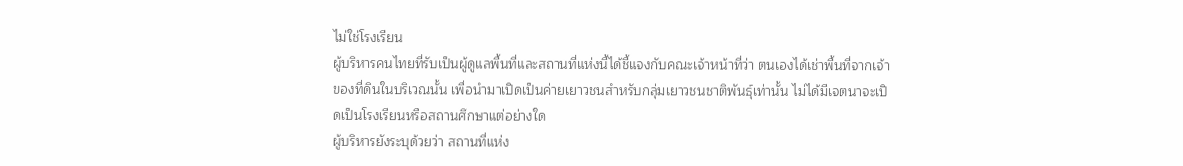ไม่ใช่โรงเรียน
ผู้บริหารคนไทยที่รับเป็นผู้ดูแลพื้นที่และสถานที่แห่งนี้ได้ชี้แจงกับคณะเจ้าหน้าที่ว่า ตนเองได้เช่าพื้นที่จากเจ้าของที่ดินในบริเวณนั้น เพื่อนำมาเปิดเป็นค่ายเยาวชนสำหรับกลุ่มเยาวชนชาติพันธุ์เท่านั้น ไม่ได้มีเจตนาจะเปิดเป็นโรงเรียนหรือสถานศึกษาแต่อย่างใด
ผู้บริหารยังระบุด้วยว่า สถานที่แห่ง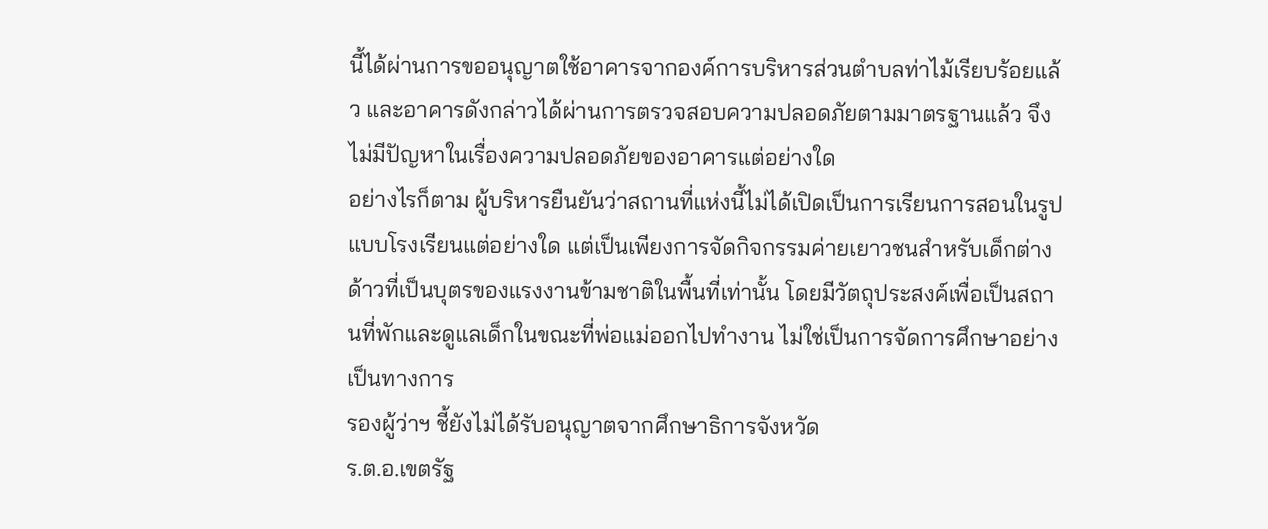นี้ได้ผ่านการขออนุญาตใช้อาคารจากองค์การบริหารส่วนตำบลท่าไม้เรียบร้อยแล้ว และอาคารดังกล่าวได้ผ่านการตรวจสอบความปลอดภัยตามมาตรฐานแล้ว จึงไม่มีปัญหาในเรื่องความปลอดภัยของอาคารแต่อย่างใด
อย่างไรก็ตาม ผู้บริหารยืนยันว่าสถานที่แห่งนี้ไม่ได้เปิดเป็นการเรียนการสอนในรูปแบบโรงเรียนแต่อย่างใด แต่เป็นเพียงการจัดกิจกรรมค่ายเยาวชนสำหรับเด็กต่างด้าวที่เป็นบุตรของแรงงานข้ามชาติในพื้นที่เท่านั้น โดยมีวัตถุประสงค์เพื่อเป็นสถานที่พักและดูแลเด็กในขณะที่พ่อแม่ออกไปทำงาน ไม่ใช่เป็นการจัดการศึกษาอย่างเป็นทางการ
รองผู้ว่าฯ ชี้ยังไม่ได้รับอนุญาตจากศึกษาธิการจังหวัด
ร.ต.อ.เขตรัฐ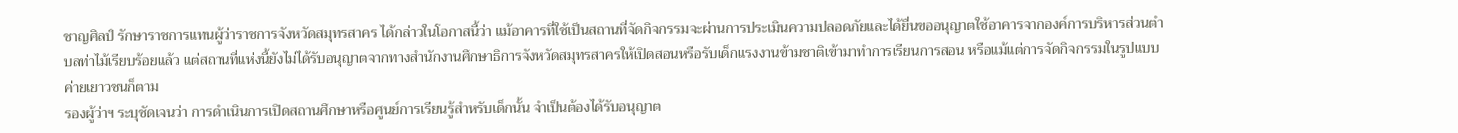ชาญศิลป์ รักษาราชการแทนผู้ว่าราชการจังหวัดสมุทรสาคร ได้กล่าวในโอกาสนี้ว่า แม้อาคารที่ใช้เป็นสถานที่จัดกิจกรรมจะผ่านการประเมินความปลอดภัยและได้ยื่นขออนุญาตใช้อาคารจากองค์การบริหารส่วนตำบลท่าไม้เรียบร้อยแล้ว แต่สถานที่แห่งนี้ยังไม่ได้รับอนุญาตจากทางสำนักงานศึกษาธิการจังหวัดสมุทรสาครให้เปิดสอนหรือรับเด็กแรงงานข้ามชาติเข้ามาทำการเรียนการสอน หรือแม้แต่การจัดกิจกรรมในรูปแบบค่ายเยาวชนก็ตาม
รองผู้ว่าฯ ระบุชัดเจนว่า การดำเนินการเปิดสถานศึกษาหรือศูนย์การเรียนรู้สำหรับเด็กนั้น จำเป็นต้องได้รับอนุญาต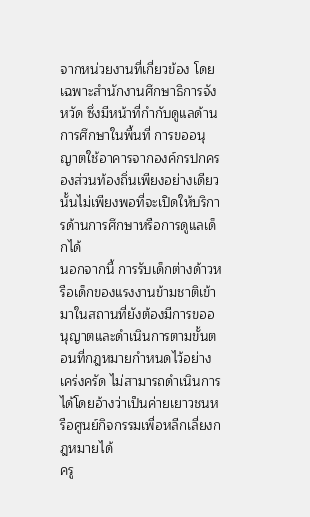จากหน่วยงานที่เกี่ยวข้อง โดยเฉพาะสำนักงานศึกษาธิการจังหวัด ซึ่งมีหน้าที่กำกับดูแลด้านการศึกษาในพื้นที่ การขออนุญาตใช้อาคารจากองค์กรปกครองส่วนท้องถิ่นเพียงอย่างเดียวนั้นไม่เพียงพอที่จะเปิดให้บริการด้านการศึกษาหรือการดูแลเด็กได้
นอกจากนี้ การรับเด็กต่างด้าวหรือเด็กของแรงงานข้ามชาติเข้ามาในสถานที่ยังต้องมีการขออนุญาตและดำเนินการตามขั้นตอนที่กฎหมายกำหนดไว้อย่างเคร่งครัด ไม่สามารถดำเนินการได้โดยอ้างว่าเป็นค่ายเยาวชนหรือศูนย์กิจกรรมเพื่อหลีกเลี่ยงกฎหมายได้
ครู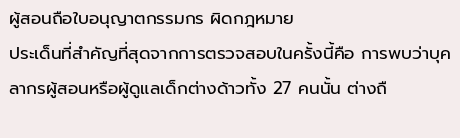ผู้สอนถือใบอนุญาตกรรมกร ผิดกฎหมาย
ประเด็นที่สำคัญที่สุดจากการตรวจสอบในครั้งนี้คือ การพบว่าบุคลากรผู้สอนหรือผู้ดูแลเด็กต่างด้าวทั้ง 27 คนนั้น ต่างถื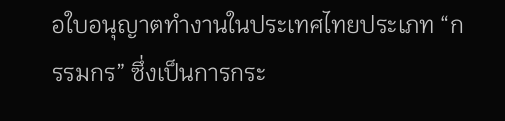อใบอนุญาตทำงานในประเทศไทยประเภท “กรรมกร” ซึ่งเป็นการกระ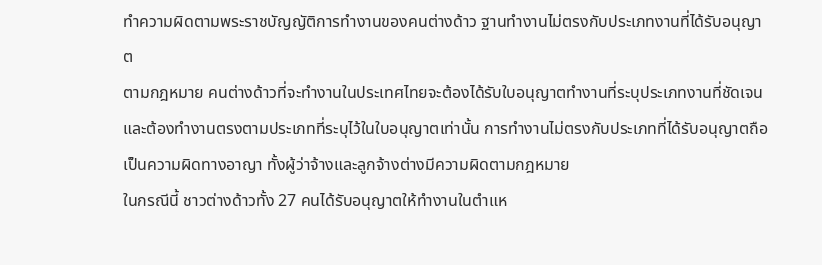ทำความผิดตามพระราชบัญญัติการทำงานของคนต่างด้าว ฐานทำงานไม่ตรงกับประเภทงานที่ได้รับอนุญาต
ตามกฎหมาย คนต่างด้าวที่จะทำงานในประเทศไทยจะต้องได้รับใบอนุญาตทำงานที่ระบุประเภทงานที่ชัดเจน และต้องทำงานตรงตามประเภทที่ระบุไว้ในใบอนุญาตเท่านั้น การทำงานไม่ตรงกับประเภทที่ได้รับอนุญาตถือเป็นความผิดทางอาญา ทั้งผู้ว่าจ้างและลูกจ้างต่างมีความผิดตามกฎหมาย
ในกรณีนี้ ชาวต่างด้าวทั้ง 27 คนได้รับอนุญาตให้ทำงานในตำแห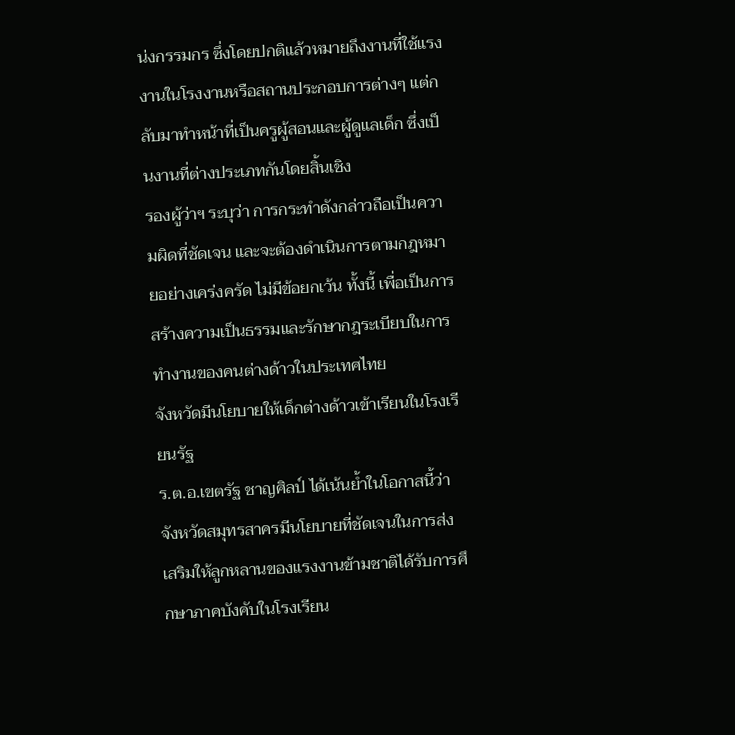น่งกรรมกร ซึ่งโดยปกติแล้วหมายถึงงานที่ใช้แรงงานในโรงงานหรือสถานประกอบการต่างๆ แต่กลับมาทำหน้าที่เป็นครูผู้สอนและผู้ดูแลเด็ก ซึ่งเป็นงานที่ต่างประเภทกันโดยสิ้นเชิง
รองผู้ว่าฯ ระบุว่า การกระทำดังกล่าวถือเป็นความผิดที่ชัดเจน และจะต้องดำเนินการตามกฎหมายอย่างเคร่งครัด ไม่มีข้อยกเว้น ทั้งนี้ เพื่อเป็นการสร้างความเป็นธรรมและรักษากฎระเบียบในการทำงานของคนต่างด้าวในประเทศไทย
จังหวัดมีนโยบายให้เด็กต่างด้าวเข้าเรียนในโรงเรียนรัฐ
ร.ต.อ.เขตรัฐ ชาญศิลป์ ได้เน้นย้ำในโอกาสนี้ว่า จังหวัดสมุทรสาครมีนโยบายที่ชัดเจนในการส่งเสริมให้ลูกหลานของแรงงานข้ามชาติได้รับการศึกษาภาคบังคับในโรงเรียน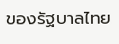ของรัฐบาลไทย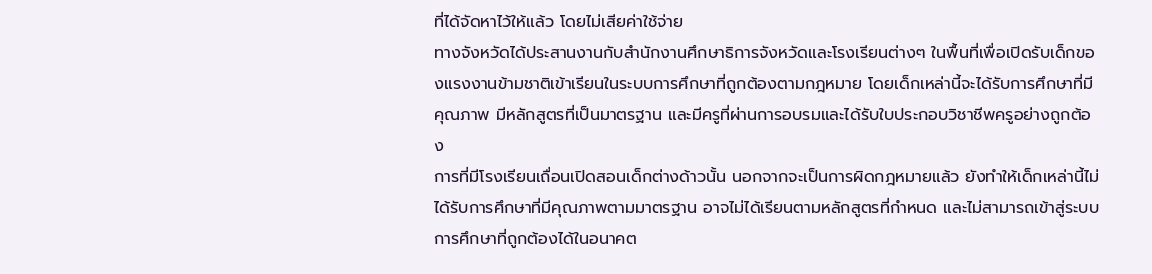ที่ได้จัดหาไว้ให้แล้ว โดยไม่เสียค่าใช้จ่าย
ทางจังหวัดได้ประสานงานกับสำนักงานศึกษาธิการจังหวัดและโรงเรียนต่างๆ ในพื้นที่เพื่อเปิดรับเด็กของแรงงานข้ามชาติเข้าเรียนในระบบการศึกษาที่ถูกต้องตามกฎหมาย โดยเด็กเหล่านี้จะได้รับการศึกษาที่มีคุณภาพ มีหลักสูตรที่เป็นมาตรฐาน และมีครูที่ผ่านการอบรมและได้รับใบประกอบวิชาชีพครูอย่างถูกต้อง
การที่มีโรงเรียนเถื่อนเปิดสอนเด็กต่างด้าวนั้น นอกจากจะเป็นการผิดกฎหมายแล้ว ยังทำให้เด็กเหล่านี้ไม่ได้รับการศึกษาที่มีคุณภาพตามมาตรฐาน อาจไม่ได้เรียนตามหลักสูตรที่กำหนด และไม่สามารถเข้าสู่ระบบการศึกษาที่ถูกต้องได้ในอนาคต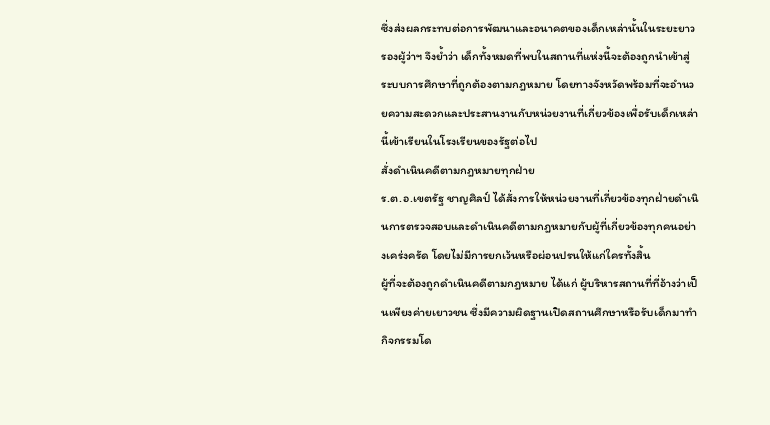ซึ่งส่งผลกระทบต่อการพัฒนาและอนาคตของเด็กเหล่านั้นในระยะยาว
รองผู้ว่าฯ จึงย้ำว่า เด็กทั้งหมดที่พบในสถานที่แห่งนี้จะต้องถูกนำเข้าสู่ระบบการศึกษาที่ถูกต้องตามกฎหมาย โดยทางจังหวัดพร้อมที่จะอำนวยความสะดวกและประสานงานกับหน่วยงานที่เกี่ยวข้องเพื่อรับเด็กเหล่านี้เข้าเรียนในโรงเรียนของรัฐต่อไป
สั่งดำเนินคดีตามกฎหมายทุกฝ่าย
ร.ต.อ.เขตรัฐ ชาญศิลป์ ได้สั่งการให้หน่วยงานที่เกี่ยวข้องทุกฝ่ายดำเนินการตรวจสอบและดำเนินคดีตามกฎหมายกับผู้ที่เกี่ยวข้องทุกคนอย่างเคร่งครัด โดยไม่มีการยกเว้นหรือผ่อนปรนให้แก่ใครทั้งสิ้น
ผู้ที่จะต้องถูกดำเนินคดีตามกฎหมาย ได้แก่ ผู้บริหารสถานที่ที่อ้างว่าเป็นเพียงค่ายเยาวชน ซึ่งมีความผิดฐานเปิดสถานศึกษาหรือรับเด็กมาทำกิจกรรมโด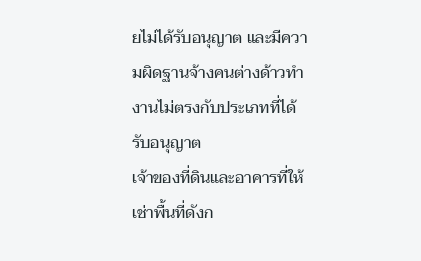ยไม่ได้รับอนุญาต และมีความผิดฐานจ้างคนต่างด้าวทำงานไม่ตรงกับประเภทที่ได้รับอนุญาต
เจ้าของที่ดินและอาคารที่ให้เช่าพื้นที่ดังก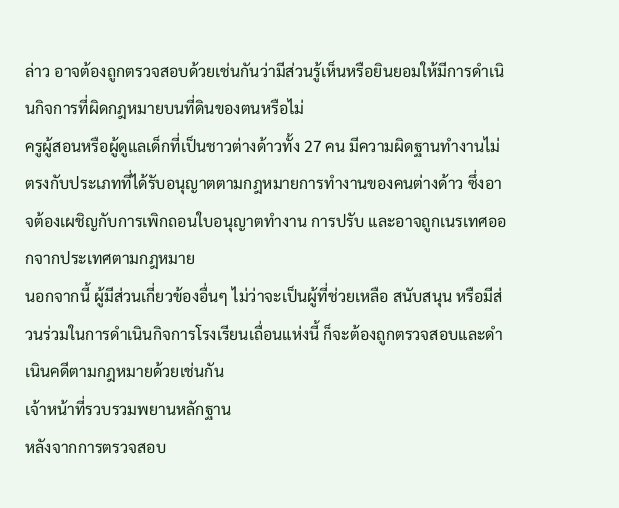ล่าว อาจต้องถูกตรวจสอบด้วยเช่นกันว่ามีส่วนรู้เห็นหรือยินยอมให้มีการดำเนินกิจการที่ผิดกฎหมายบนที่ดินของตนหรือไม่
ครูผู้สอนหรือผู้ดูแลเด็กที่เป็นชาวต่างด้าวทั้ง 27 คน มีความผิดฐานทำงานไม่ตรงกับประเภทที่ได้รับอนุญาตตามกฎหมายการทำงานของคนต่างด้าว ซึ่งอาจต้องเผชิญกับการเพิกถอนใบอนุญาตทำงาน การปรับ และอาจถูกเนรเทศออกจากประเทศตามกฎหมาย
นอกจากนี้ ผู้มีส่วนเกี่ยวข้องอื่นๆ ไม่ว่าจะเป็นผู้ที่ช่วยเหลือ สนับสนุน หรือมีส่วนร่วมในการดำเนินกิจการโรงเรียนเถื่อนแห่งนี้ ก็จะต้องถูกตรวจสอบและดำเนินคดีตามกฎหมายด้วยเช่นกัน
เจ้าหน้าที่รวบรวมพยานหลักฐาน
หลังจากการตรวจสอบ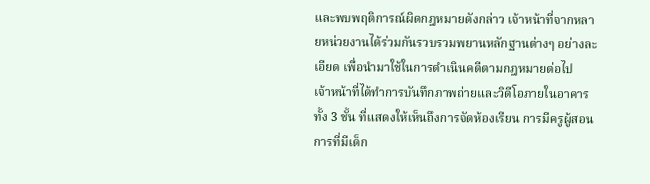และพบพฤติการณ์ผิดกฎหมายดังกล่าว เจ้าหน้าที่จากหลายหน่วยงานได้ร่วมกันรวบรวมพยานหลักฐานต่างๆ อย่างละเอียด เพื่อนำมาใช้ในการดำเนินคดีตามกฎหมายต่อไป
เจ้าหน้าที่ได้ทำการบันทึกภาพถ่ายและวิดีโอภายในอาคารทั้ง 3 ชั้น ที่แสดงให้เห็นถึงการจัดห้องเรียน การมีครูผู้สอน การที่มีเด็ก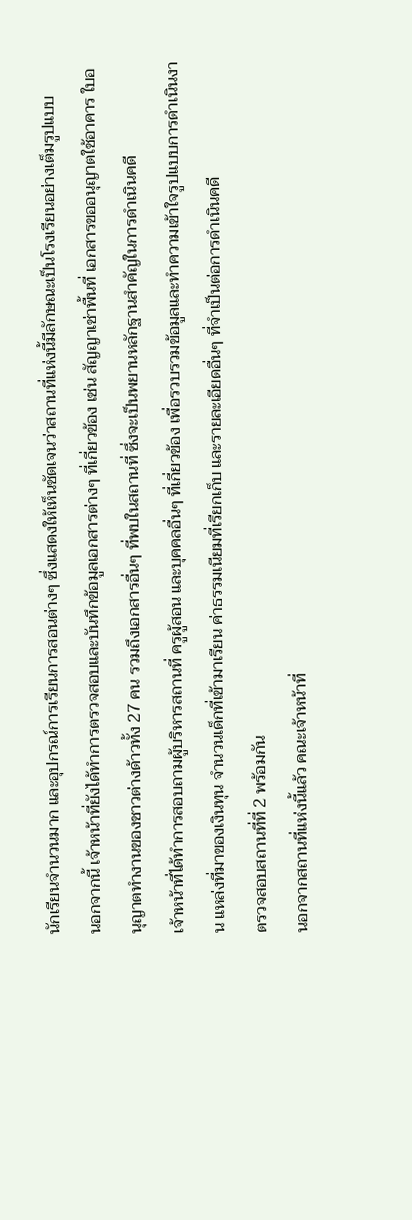นักเรียนจำนวนมาก และอุปกรณ์การเรียนการสอนต่างๆ ซึ่งแสดงให้เห็นชัดเจนว่าสถานที่แห่งนี้มีลักษณะเป็นโรงเรียนอย่างเต็มรูปแบบ
นอกจากนี้ เจ้าหน้าที่ยังได้ทำการตรวจสอบและบันทึกข้อมูลเอกสารต่างๆ ที่เกี่ยวข้อง เช่น สัญญาเช่าพื้นที่ เอกสารขออนุญาตใช้อาคาร ใบอนุญาตทำงานของชาวต่างด้าวทั้ง 27 คน รวมถึงเอกสารอื่นๆ ที่พบในสถานที่ ซึ่งจะเป็นพยานหลักฐานสำคัญในการดำเนินคดี
เจ้าหน้าที่ได้ทำการสอบถามผู้บริหารสถานที่ ครูผู้สอน และบุคคลอื่นๆ ที่เกี่ยวข้อง เพื่อรวบรวมข้อมูลและทำความเข้าใจรูปแบบการดำเนินงาน แหล่งที่มาของเงินทุน จำนวนเด็กที่เข้ามาเรียน ค่าธรรมเนียมที่เรียกเก็บ และรายละเอียดอื่นๆ ที่จำเป็นต่อการดำเนินคดี
ตรวจสอบสถานที่ที่ 2 พร้อมกัน
นอกจากสถานที่แห่งนี้แล้ว คณะเจ้าหน้าที่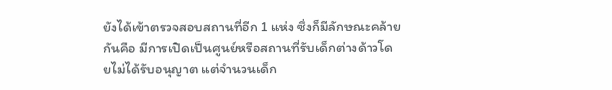ยังได้เข้าตรวจสอบสถานที่อีก 1 แห่ง ซึ่งก็มีลักษณะคล้ายกันคือ มีการเปิดเป็นศูนย์หรือสถานที่รับเด็กต่างด้าวโดยไม่ได้รับอนุญาต แต่จำนวนเด็ก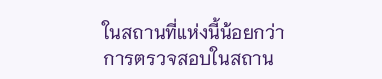ในสถานที่แห่งนี้น้อยกว่า
การตรวจสอบในสถาน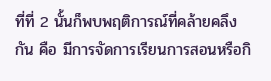ที่ที่ 2 นั้นก็พบพฤติการณ์ที่คล้ายคลึงกัน คือ มีการจัดการเรียนการสอนหรือกิ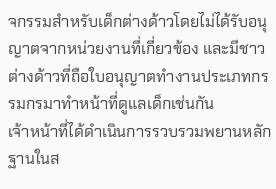จกรรมสำหรับเด็กต่างด้าวโดยไม่ได้รับอนุญาตจากหน่วยงานที่เกี่ยวข้อง และมีชาวต่างด้าวที่ถือใบอนุญาตทำงานประเภทกรรมกรมาทำหน้าที่ดูแลเด็กเช่นกัน
เจ้าหน้าที่ได้ดำเนินการรวบรวมพยานหลักฐานในส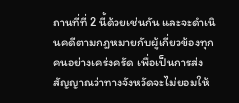ถานที่ที่ 2 นี้ด้วยเช่นกัน และจะดำเนินคดีตามกฎหมายกับผู้เกี่ยวข้องทุกคนอย่างเคร่งครัด เพื่อเป็นการส่งสัญญาณว่าทางจังหวัดจะไม่ยอมให้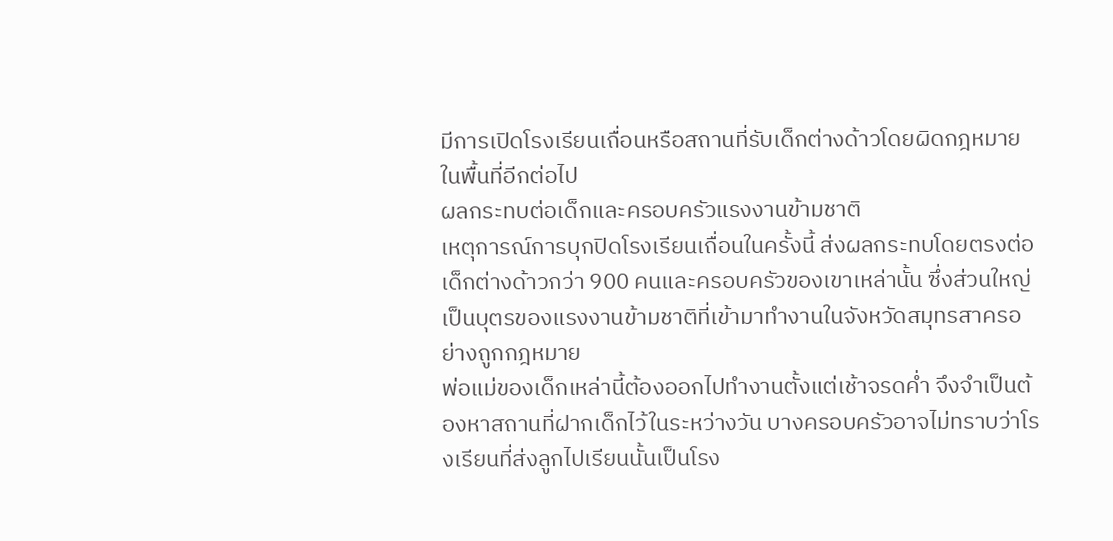มีการเปิดโรงเรียนเถื่อนหรือสถานที่รับเด็กต่างด้าวโดยผิดกฎหมายในพื้นที่อีกต่อไป
ผลกระทบต่อเด็กและครอบครัวแรงงานข้ามชาติ
เหตุการณ์การบุกปิดโรงเรียนเถื่อนในครั้งนี้ ส่งผลกระทบโดยตรงต่อเด็กต่างด้าวกว่า 900 คนและครอบครัวของเขาเหล่านั้น ซึ่งส่วนใหญ่เป็นบุตรของแรงงานข้ามชาติที่เข้ามาทำงานในจังหวัดสมุทรสาครอย่างถูกกฎหมาย
พ่อแม่ของเด็กเหล่านี้ต้องออกไปทำงานตั้งแต่เช้าจรดค่ำ จึงจำเป็นต้องหาสถานที่ฝากเด็กไว้ในระหว่างวัน บางครอบครัวอาจไม่ทราบว่าโรงเรียนที่ส่งลูกไปเรียนนั้นเป็นโรง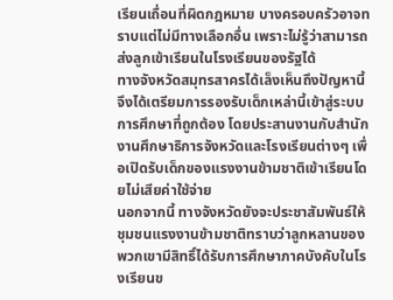เรียนเถื่อนที่ผิดกฎหมาย บางครอบครัวอาจทราบแต่ไม่มีทางเลือกอื่น เพราะไม่รู้ว่าสามารถส่งลูกเข้าเรียนในโรงเรียนของรัฐได้
ทางจังหวัดสมุทรสาครได้เล็งเห็นถึงปัญหานี้ จึงได้เตรียมการรองรับเด็กเหล่านี้เข้าสู่ระบบการศึกษาที่ถูกต้อง โดยประสานงานกับสำนักงานศึกษาธิการจังหวัดและโรงเรียนต่างๆ เพื่อเปิดรับเด็กของแรงงานข้ามชาติเข้าเรียนโดยไม่เสียค่าใช้จ่าย
นอกจากนี้ ทางจังหวัดยังจะประชาสัมพันธ์ให้ชุมชนแรงงานข้ามชาติทราบว่าลูกหลานของพวกเขามีสิทธิ์ได้รับการศึกษาภาคบังคับในโรงเรียนข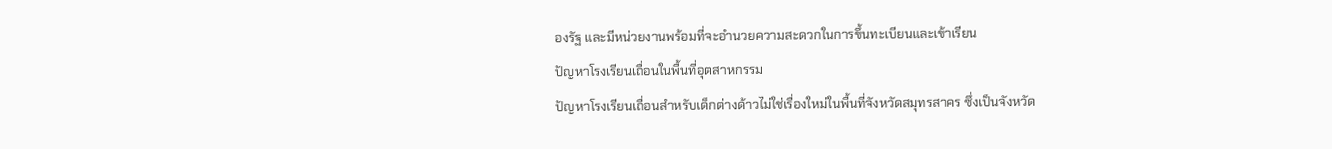องรัฐ และมีหน่วยงานพร้อมที่จะอำนวยความสะดวกในการขึ้นทะเบียนและเข้าเรียน
ปัญหาโรงเรียนเถื่อนในพื้นที่อุตสาหกรรม
ปัญหาโรงเรียนเถื่อนสำหรับเด็กต่างด้าวไม่ใช่เรื่องใหม่ในพื้นที่จังหวัดสมุทรสาคร ซึ่งเป็นจังหวัด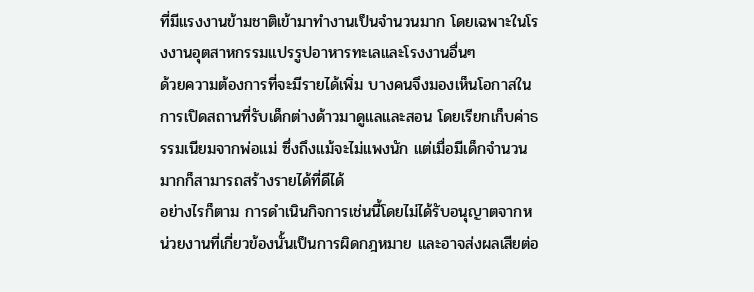ที่มีแรงงานข้ามชาติเข้ามาทำงานเป็นจำนวนมาก โดยเฉพาะในโรงงานอุตสาหกรรมแปรรูปอาหารทะเลและโรงงานอื่นๆ
ด้วยความต้องการที่จะมีรายได้เพิ่ม บางคนจึงมองเห็นโอกาสในการเปิดสถานที่รับเด็กต่างด้าวมาดูแลและสอน โดยเรียกเก็บค่าธรรมเนียมจากพ่อแม่ ซึ่งถึงแม้จะไม่แพงนัก แต่เมื่อมีเด็กจำนวนมากก็สามารถสร้างรายได้ที่ดีได้
อย่างไรก็ตาม การดำเนินกิจการเช่นนี้โดยไม่ได้รับอนุญาตจากหน่วยงานที่เกี่ยวข้องนั้นเป็นการผิดกฎหมาย และอาจส่งผลเสียต่อ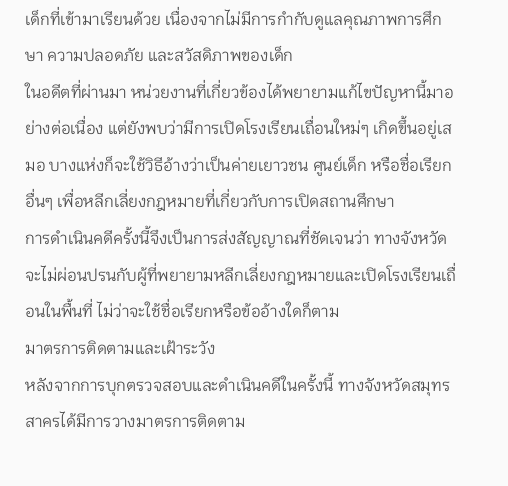เด็กที่เข้ามาเรียนด้วย เนื่องจากไม่มีการกำกับดูแลคุณภาพการศึกษา ความปลอดภัย และสวัสดิภาพของเด็ก
ในอดีตที่ผ่านมา หน่วยงานที่เกี่ยวข้องได้พยายามแก้ไขปัญหานี้มาอย่างต่อเนื่อง แต่ยังพบว่ามีการเปิดโรงเรียนเถื่อนใหม่ๆ เกิดขึ้นอยู่เสมอ บางแห่งก็จะใช้วิธีอ้างว่าเป็นค่ายเยาวชน ศูนย์เด็ก หรือชื่อเรียกอื่นๆ เพื่อหลีกเลี่ยงกฎหมายที่เกี่ยวกับการเปิดสถานศึกษา
การดำเนินคดีครั้งนี้จึงเป็นการส่งสัญญาณที่ชัดเจนว่า ทางจังหวัดจะไม่ผ่อนปรนกับผู้ที่พยายามหลีกเลี่ยงกฎหมายและเปิดโรงเรียนเถื่อนในพื้นที่ ไม่ว่าจะใช้ชื่อเรียกหรือข้ออ้างใดก็ตาม
มาตรการติดตามและเฝ้าระวัง
หลังจากการบุกตรวจสอบและดำเนินคดีในครั้งนี้ ทางจังหวัดสมุทรสาครได้มีการวางมาตรการติดตาม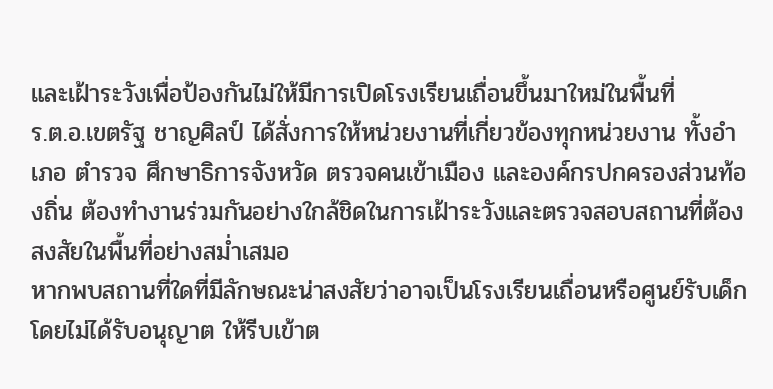และเฝ้าระวังเพื่อป้องกันไม่ให้มีการเปิดโรงเรียนเถื่อนขึ้นมาใหม่ในพื้นที่
ร.ต.อ.เขตรัฐ ชาญศิลป์ ได้สั่งการให้หน่วยงานที่เกี่ยวข้องทุกหน่วยงาน ทั้งอำเภอ ตำรวจ ศึกษาธิการจังหวัด ตรวจคนเข้าเมือง และองค์กรปกครองส่วนท้องถิ่น ต้องทำงานร่วมกันอย่างใกล้ชิดในการเฝ้าระวังและตรวจสอบสถานที่ต้องสงสัยในพื้นที่อย่างสม่ำเสมอ
หากพบสถานที่ใดที่มีลักษณะน่าสงสัยว่าอาจเป็นโรงเรียนเถื่อนหรือศูนย์รับเด็กโดยไม่ได้รับอนุญาต ให้รีบเข้าต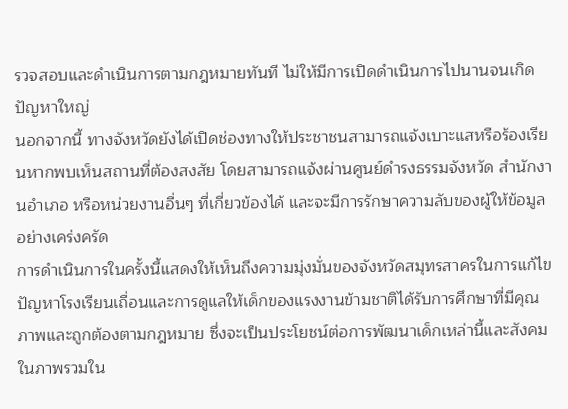รวจสอบและดำเนินการตามกฎหมายทันที ไม่ให้มีการเปิดดำเนินการไปนานจนเกิดปัญหาใหญ่
นอกจากนี้ ทางจังหวัดยังได้เปิดช่องทางให้ประชาชนสามารถแจ้งเบาะแสหรือร้องเรียนหากพบเห็นสถานที่ต้องสงสัย โดยสามารถแจ้งผ่านศูนย์ดำรงธรรมจังหวัด สำนักงานอำเภอ หรือหน่วยงานอื่นๆ ที่เกี่ยวข้องได้ และจะมีการรักษาความลับของผู้ให้ข้อมูลอย่างเคร่งครัด
การดำเนินการในครั้งนี้แสดงให้เห็นถึงความมุ่งมั่นของจังหวัดสมุทรสาครในการแก้ไขปัญหาโรงเรียนเถื่อนและการดูแลให้เด็กของแรงงานข้ามชาติได้รับการศึกษาที่มีคุณภาพและถูกต้องตามกฎหมาย ซึ่งจะเป็นประโยชน์ต่อการพัฒนาเด็กเหล่านี้และสังคมในภาพรวมใน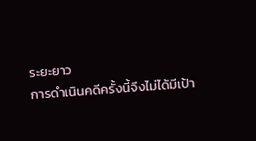ระยะยาว
การดำเนินคดีครั้งนี้จึงไม่ได้มีเป้า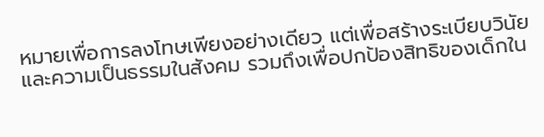หมายเพื่อการลงโทษเพียงอย่างเดียว แต่เพื่อสร้างระเบียบวินัยและความเป็นธรรมในสังคม รวมถึงเพื่อปกป้องสิทธิของเด็กใน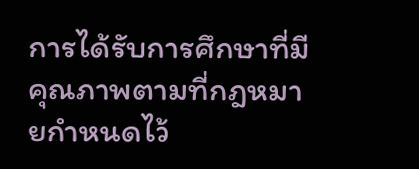การได้รับการศึกษาที่มีคุณภาพตามที่กฎหมายกำหนดไว้